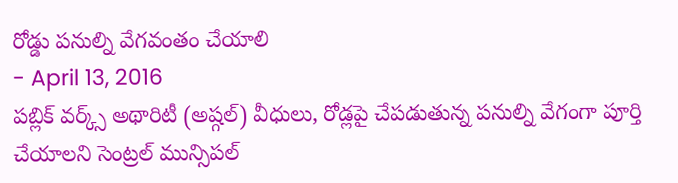రోడ్డు పనుల్ని వేగవంతం చేయాలి
- April 13, 2016
పబ్లిక్ వర్క్స్ అథారిటీ (అష్గల్) వీధులు, రోడ్లపై చేపడుతున్న పనుల్ని వేగంగా పూర్తి చేయాలని సెంట్రల్ మున్సిపల్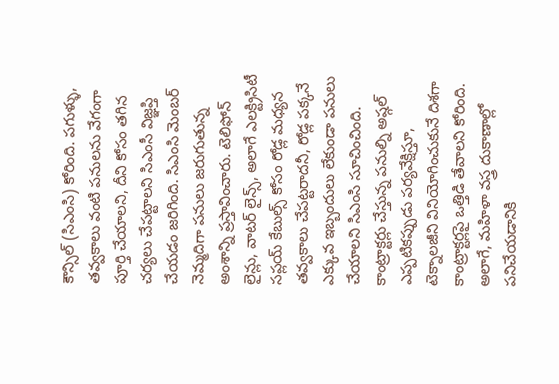కౌన్సిల్ (సిఎంసి) కోరింది. పగుళ్ళు, తవ్వకాలు వంటి పనులను వేగంగా పూర్తి చేయాలని, దీని కోసం తగిన చర్యలు చేపట్టాలని సిఎంసీ విజ్ఞప్తి చేయడం జరిగింది. సిఎంసి మెంబర్ నెమ్మదిగా పనులు జరుగుతున్న అంశాన్ని ప్రస్తావించారు. టెలిఫోన్ లైన్లు, వాటర్ లైన్స్, అలాగే ఎలక్ట్రిసిటీ సప్లయ్ కేబుల్స్ కోసం రోడ్ల మధ్యన తవ్వకాలు చేపట్టరాదనీ, రోడ్ల పక్కనే ఎక్కువ ఇబ్బందులు లేకుండా పనులు చేయాలని సిఎంసి సూచించింది. కాంట్రాక్టర్లు చేస్తున్న పనుల్ని అష్గల్ ఎప్పటికప్పుడు పర్యవేక్షిస్తూ, టెక్నాలజీని వినియోగించుకునే దిశగా కాంట్రాక్టర్లపై ఒత్తిడి తేవాలని కోరింది. అలాగే, మహిళా వస్త్ర దుకాణాల్లో పనిచేయడానికి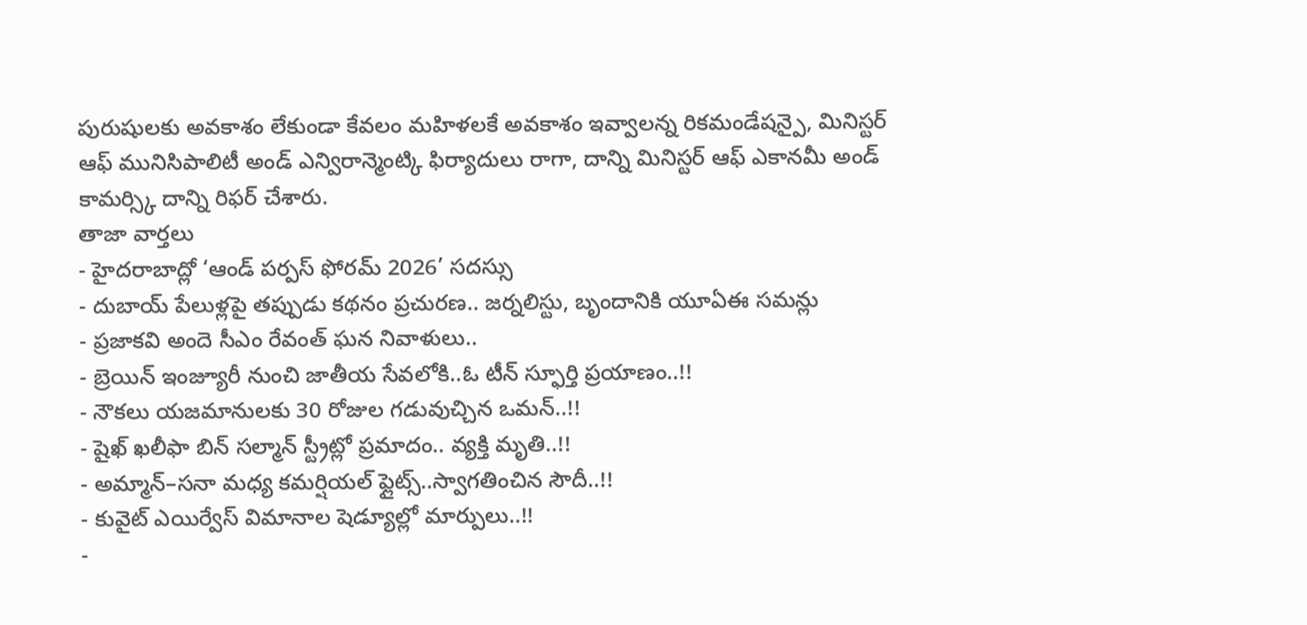పురుషులకు అవకాశం లేకుండా కేవలం మహిళలకే అవకాశం ఇవ్వాలన్న రికమండేషన్పై, మినిస్టర్ ఆఫ్ మునిసిపాలిటీ అండ్ ఎన్విరాన్మెంట్కి ఫిర్యాదులు రాగా, దాన్ని మినిస్టర్ ఆఫ్ ఎకానమీ అండ్ కామర్స్కి దాన్ని రిఫర్ చేశారు.
తాజా వార్తలు
- హైదరాబాద్లో ‘ఆండ్ పర్పస్ ఫోరమ్ 2026’ సదస్సు
- దుబాయ్ పేలుళ్లపై తప్పుడు కథనం ప్రచురణ.. జర్నలిస్టు, బృందానికి యూఏఈ సమన్లు
- ప్రజాకవి అందె సీఎం రేవంత్ ఘన నివాళులు..
- బ్రెయిన్ ఇంజ్యూరీ నుంచి జాతీయ సేవలోకి..ఓ టీన్ స్ఫూర్తి ప్రయాణం..!!
- నౌకలు యజమానులకు 30 రోజుల గడువుచ్చిన ఒమన్..!!
- షైఖ్ ఖలీఫా బిన్ సల్మాన్ స్ట్రీట్లో ప్రమాదం.. వ్యక్తి మృతి..!!
- అమ్మాన్–సనా మధ్య కమర్షియల్ ఫ్లైట్స్..స్వాగతించిన సౌదీ..!!
- కువైట్ ఎయిర్వేస్ విమానాల షెడ్యూల్లో మార్పులు..!!
-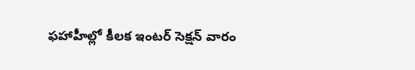ఫహాహీల్లో కీలక ఇంటర్ సెక్షన్ వారం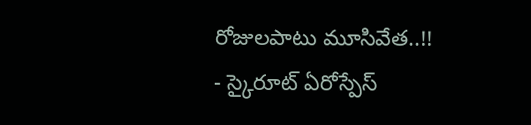రోజులపాటు మూసివేత..!!
- స్కైరూట్ ఏరోస్పేస్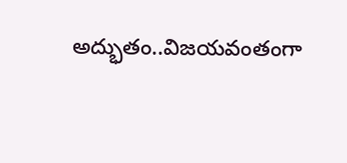అద్భుతం..విజయవంతంగా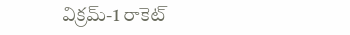విక్రమ్-1 రాకెట్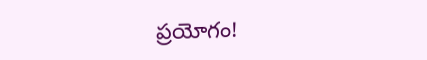ప్రయోగం!